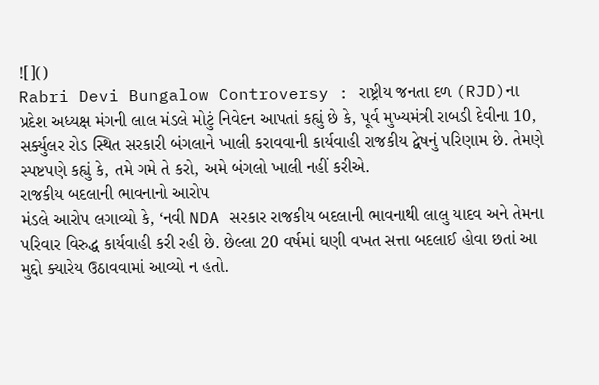![]()
Rabri Devi Bungalow Controversy : રાષ્ટ્રીય જનતા દળ (RJD)ના પ્રદેશ અધ્યક્ષ મંગની લાલ મંડલે મોટું નિવેદન આપતાં કહ્યું છે કે, પૂર્વ મુખ્યમંત્રી રાબડી દેવીના 10, સર્ક્યુલર રોડ સ્થિત સરકારી બંગલાને ખાલી કરાવવાની કાર્યવાહી રાજકીય દ્વેષનું પરિણામ છે. તેમણે સ્પષ્ટપણે કહ્યું કે, તમે ગમે તે કરો, અમે બંગલો ખાલી નહીં કરીએ.
રાજકીય બદલાની ભાવનાનો આરોપ
મંડલે આરોપ લગાવ્યો કે, ‘નવી NDA સરકાર રાજકીય બદલાની ભાવનાથી લાલુ યાદવ અને તેમના પરિવાર વિરુદ્ધ કાર્યવાહી કરી રહી છે. છેલ્લા 20 વર્ષમાં ઘણી વખત સત્તા બદલાઈ હોવા છતાં આ મુદ્દો ક્યારેય ઉઠાવવામાં આવ્યો ન હતો.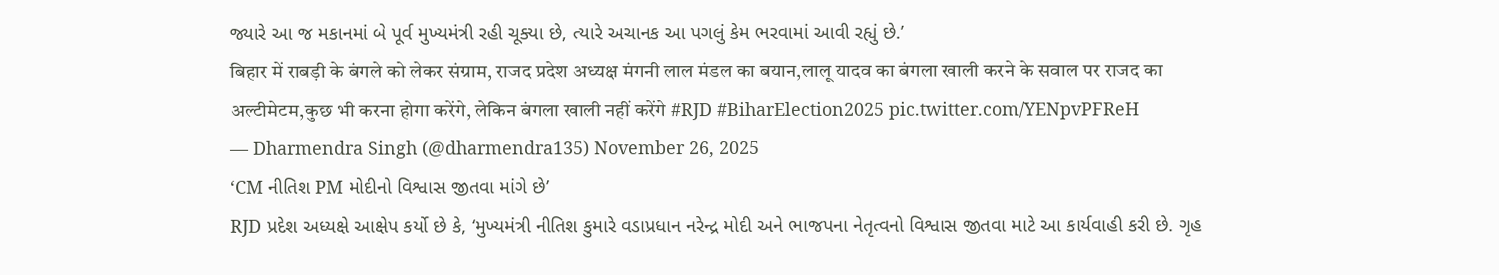જ્યારે આ જ મકાનમાં બે પૂર્વ મુખ્યમંત્રી રહી ચૂક્યા છે, ત્યારે અચાનક આ પગલું કેમ ભરવામાં આવી રહ્યું છે.’
बिहार में राबड़ी के बंगले को लेकर संग्राम, राजद प्रदेश अध्यक्ष मंगनी लाल मंडल का बयान,लालू यादव का बंगला खाली करने के सवाल पर राजद का अल्टीमेटम,कुछ भी करना होगा करेंगे, लेकिन बंगला खाली नहीं करेंगे #RJD #BiharElection2025 pic.twitter.com/YENpvPFReH
— Dharmendra Singh (@dharmendra135) November 26, 2025
‘CM નીતિશ PM મોદીનો વિશ્વાસ જીતવા માંગે છે’
RJD પ્રદેશ અધ્યક્ષે આક્ષેપ કર્યો છે કે, ‘મુખ્યમંત્રી નીતિશ કુમારે વડાપ્રધાન નરેન્દ્ર મોદી અને ભાજપના નેતૃત્વનો વિશ્વાસ જીતવા માટે આ કાર્યવાહી કરી છે. ગૃહ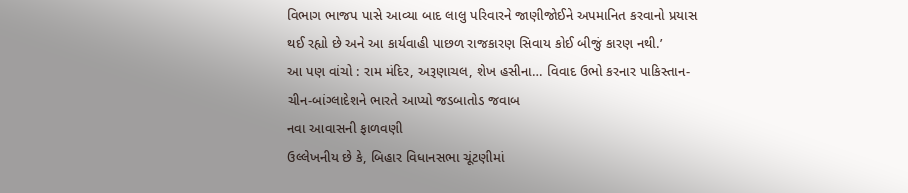વિભાગ ભાજપ પાસે આવ્યા બાદ લાલુ પરિવારને જાણીજોઈને અપમાનિત કરવાનો પ્રયાસ થઈ રહ્યો છે અને આ કાર્યવાહી પાછળ રાજકારણ સિવાય કોઈ બીજું કારણ નથી.’
આ પણ વાંચો : રામ મંદિર, અરૂણાચલ, શેખ હસીના… વિવાદ ઉભો કરનાર પાકિસ્તાન-ચીન-બાંગ્લાદેશને ભારતે આપ્યો જડબાતોડ જવાબ
નવા આવાસની ફાળવણી
ઉલ્લેખનીય છે કે, બિહાર વિધાનસભા ચૂંટણીમાં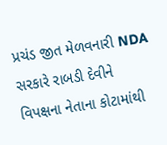પ્રચંડ જીત મેળવનારી NDA સરકારે રાબડી દેવીને વિપક્ષના નેતાના કોટામાંથી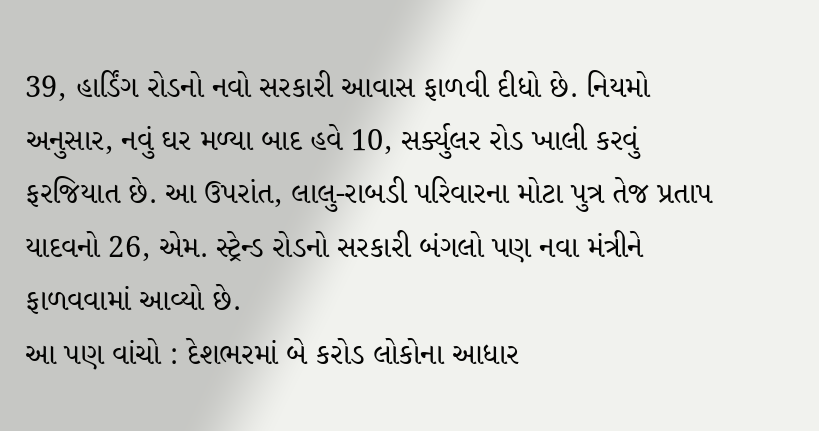39, હાર્ડિંગ રોડનો નવો સરકારી આવાસ ફાળવી દીધો છે. નિયમો અનુસાર, નવું ઘર મળ્યા બાદ હવે 10, સર્ક્યુલર રોડ ખાલી કરવું ફરજિયાત છે. આ ઉપરાંત, લાલુ-રાબડી પરિવારના મોટા પુત્ર તેજ પ્રતાપ યાદવનો 26, એમ. સ્ટ્રેન્ડ રોડનો સરકારી બંગલો પણ નવા મંત્રીને ફાળવવામાં આવ્યો છે.
આ પણ વાંચો : દેશભરમાં બે કરોડ લોકોના આધાર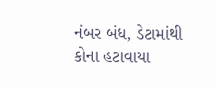નંબર બંધ, ડેટામાંથી કોના હટાવાયા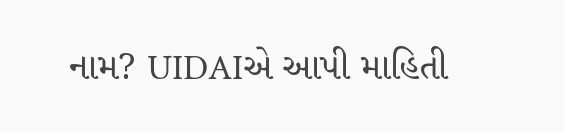નામ? UIDAIએ આપી માહિતી